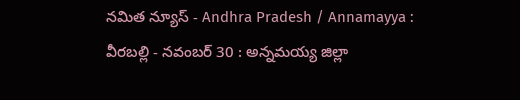నమిత న్యూస్ - Andhra Pradesh / Annamayya : వీరబల్లి - నవంబర్ 30 : అన్నమయ్య జిల్లా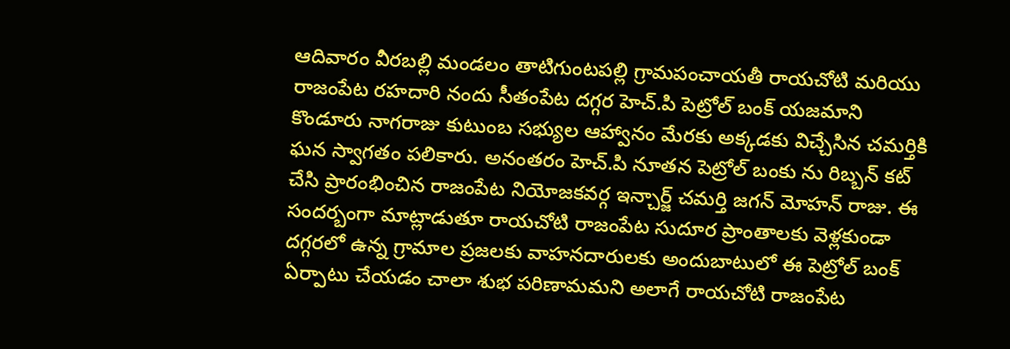ఆదివారం వీరబల్లి మండలం తాటిగుంటపల్లి గ్రామపంచాయతీ రాయచోటి మరియు రాజంపేట రహదారి నందు సీతంపేట దగ్గర హెచ్.పి పెట్రోల్ బంక్ యజమాని కొండూరు నాగరాజు కుటుంబ సభ్యుల ఆహ్వానం మేరకు అక్కడకు విచ్చేసిన చమర్తికి ఘన స్వాగతం పలికారు. అనంతరం హెచ్.పి నూతన పెట్రోల్ బంకు ను రిబ్బన్ కట్ చేసి ప్రారంభించిన రాజంపేట నియోజకవర్గ ఇన్చార్జ్ చమర్తి జగన్ మోహన్ రాజు. ఈ సందర్బంగా మాట్లాడుతూ రాయచోటి రాజంపేట సుదూర ప్రాంతాలకు వెళ్లకుండా దగ్గరలో ఉన్న గ్రామాల ప్రజలకు వాహనదారులకు అందుబాటులో ఈ పెట్రోల్ బంక్ ఏర్పాటు చేయడం చాలా శుభ పరిణామమని అలాగే రాయచోటి రాజంపేట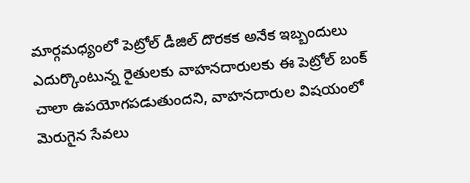మార్గమధ్యంలో పెట్రోల్ డీజిల్ దొరకక అనేక ఇబ్బందులు ఎదుర్కొంటున్న రైతులకు వాహనదారులకు ఈ పెట్రోల్ బంక్ చాలా ఉపయోగపడుతుందని, వాహనదారుల విషయంలో మెరుగైన సేవలు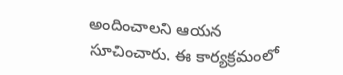అందించాలని ఆయన సూచించారు. ఈ కార్యక్రమంలో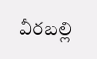వీరబల్లి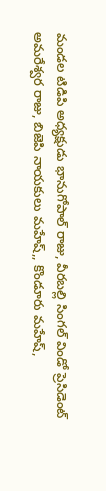మండల టిడిపి అధ్యక్షుడు భానుగోపాల్ రాజు, వీరబల్లి సింగల్ విండో ప్రెసిడెంట్ అమరేశ్వర రాజు, బిజెపి నాయకులు మహేష్,, కొండూరు మహేష్,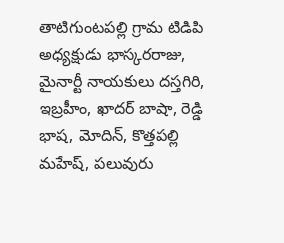తాటిగుంటపల్లి గ్రామ టిడిపి అధ్యక్షుడు భాస్కరరాజు, మైనార్టీ నాయకులు దస్తగిరి, ఇబ్రహీం, ఖాదర్ బాషా, రెడ్డి భాష, మోదిన్, కొత్తపల్లి మహేష్, పలువురు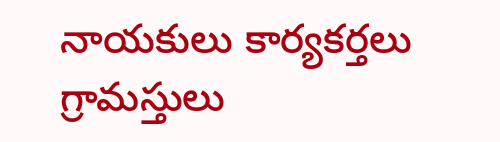నాయకులు కార్యకర్తలు గ్రామస్తులు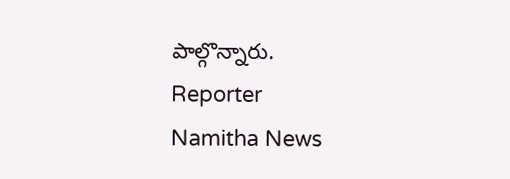పాల్గొన్నారు.
Reporter
Namitha News